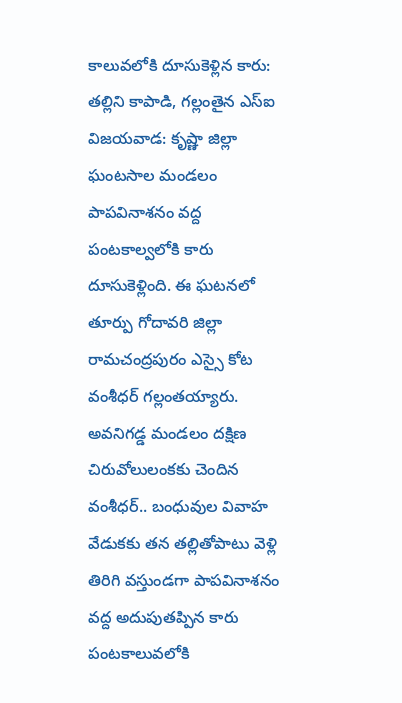కాలువలోకి దూసుకెళ్లిన కారు: తల్లిని కాపాడి, గల్లంతైన ఎస్ఐ
విజయవాడ: కృష్ణా జిల్లా ఘంటసాల మండలం పాపవినాశనం వద్ద పంటకాల్వలోకి కారు దూసుకెళ్లింది. ఈ ఘటనలో తూర్పు గోదావరి జిల్లా రామచంద్రపురం ఎస్సై కోట వంశీధర్ గల్లంతయ్యారు.
అవనిగడ్డ మండలం దక్షిణ చిరువోలులంకకు చెందిన వంశీధర్.. బంధువుల వివాహ వేడుకకు తన తల్లితోపాటు వెళ్లి తిరిగి వస్తుండగా పాపవినాశనం వద్ద అదుపుతప్పిన కారు పంటకాలువలోకి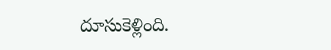దూసుకెళ్లింది.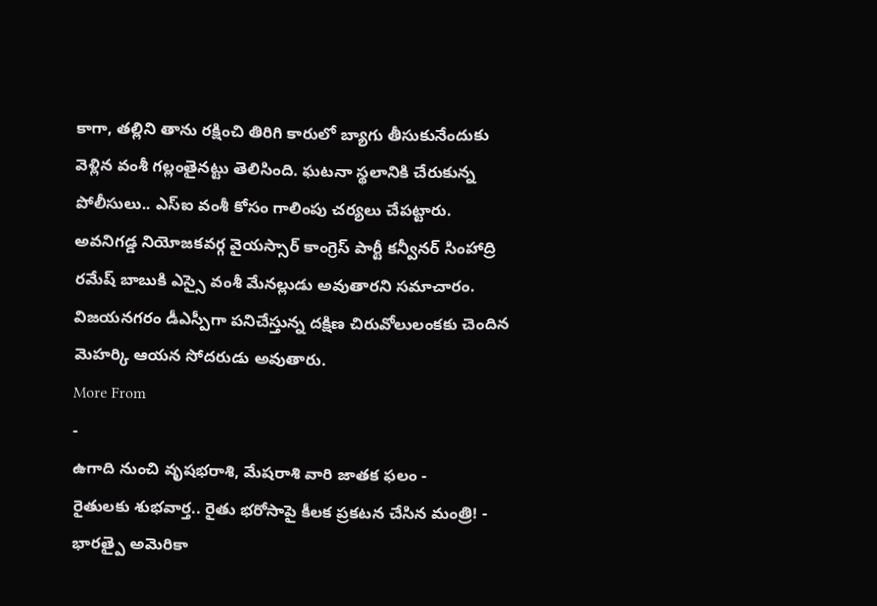కాగా, తల్లిని తాను రక్షించి తిరిగి కారులో బ్యాగు తీసుకునేందుకు వెళ్లిన వంశీ గల్లంతైనట్టు తెలిసింది. ఘటనా స్థలానికి చేరుకున్న పోలీసులు.. ఎస్ఐ వంశీ కోసం గాలింపు చర్యలు చేపట్టారు.
అవనిగడ్డ నియోజకవర్గ వైయస్సార్ కాంగ్రెస్ పార్టీ కన్వీనర్ సింహాద్రి రమేష్ బాబుకి ఎస్సై వంశీ మేనల్లుడు అవుతారని సమాచారం. విజయనగరం డీఎస్పీగా పనిచేస్తున్న దక్షిణ చిరువోలులంకకు చెందిన మెహర్కి ఆయన సోదరుడు అవుతారు.
More From
-
ఉగాది నుంచి వృషభరాశి, మేషరాశి వారి జాతక ఫలం -
రైతులకు శుభవార్త.. రైతు భరోసాపై కీలక ప్రకటన చేసిన మంత్రి! -
భారత్పై అమెరికా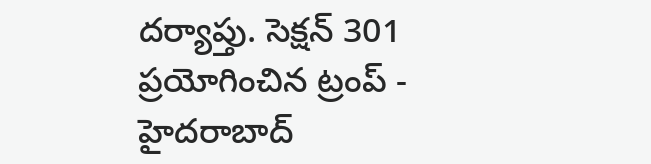దర్యాప్తు. సెక్షన్ 301 ప్రయోగించిన ట్రంప్ -
హైదరాబాద్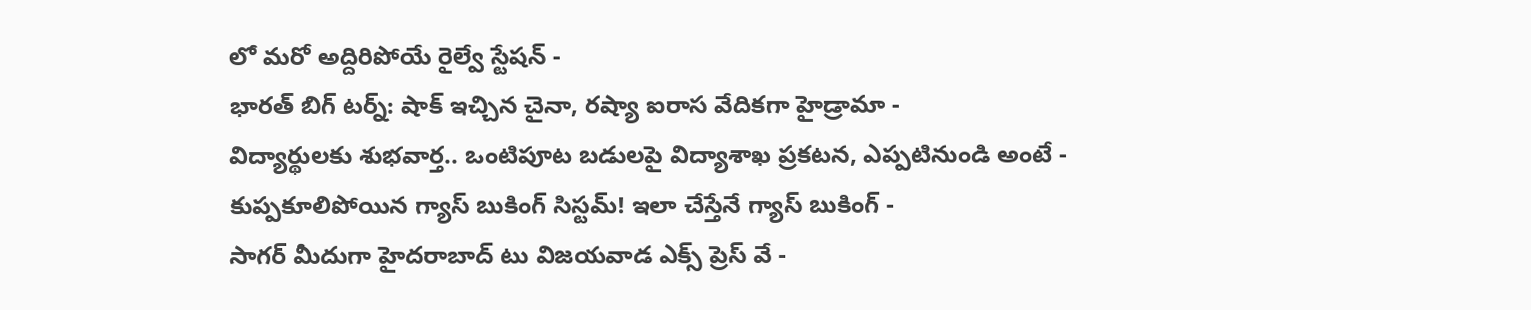లో మరో అద్దిరిపోయే రైల్వే స్టేషన్ -
భారత్ బిగ్ టర్న్: షాక్ ఇచ్చిన చైనా, రష్యా ఐరాస వేదికగా హైడ్రామా -
విద్యార్థులకు శుభవార్త.. ఒంటిపూట బడులపై విద్యాశాఖ ప్రకటన, ఎప్పటినుండి అంటే -
కుప్పకూలిపోయిన గ్యాస్ బుకింగ్ సిస్టమ్! ఇలా చేస్తేనే గ్యాస్ బుకింగ్ -
సాగర్ మీదుగా హైదరాబాద్ టు విజయవాడ ఎక్స్ ప్రెస్ వే -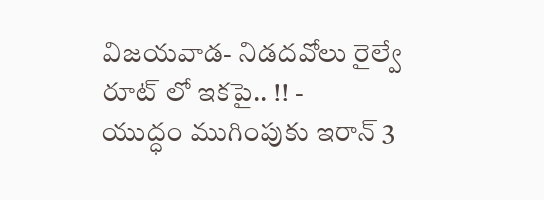విజయవాడ- నిడదవోలు రైల్వే రూట్ లో ఇకపై.. !! -
యుద్ధం ముగింపుకు ఇరాన్ 3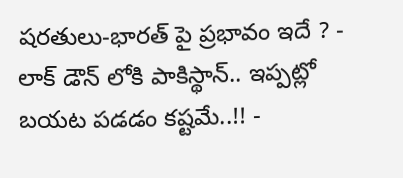షరతులు-భారత్ పై ప్రభావం ఇదే ? -
లాక్ డౌన్ లోకి పాకిస్థాన్.. ఇప్పట్లో బయట పడడం కష్టమే..!! -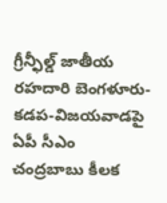గ్రీన్ఫీల్డ్ జాతీయ రహదారి బెంగళూరు-కడప-విజయవాడపై ఏపీ సీఎం చంద్రబాబు కీలక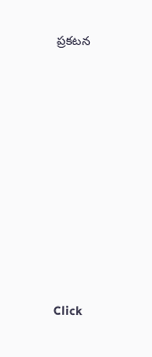ప్రకటన












Click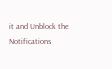it and Unblock the Notifications